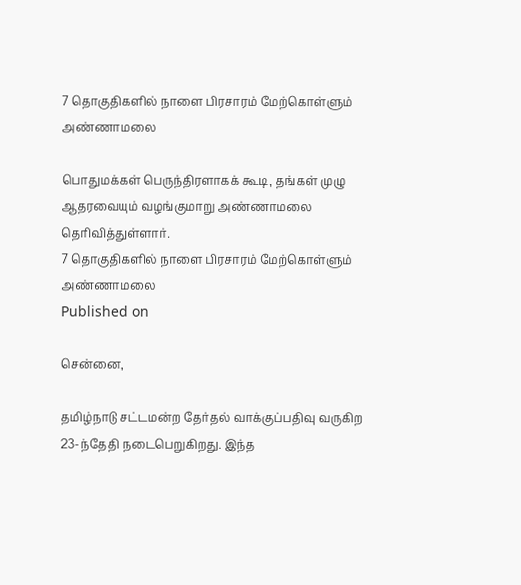7 தொகுதிகளில் நாளை பிரசாரம் மேற்கொள்ளும் அண்ணாமலை

பொதுமக்கள் பெருந்திரளாகக் கூடி, தங்கள் முழு ஆதரவையும் வழங்குமாறு அண்ணாமலை தெரிவித்துள்ளார்.
7 தொகுதிகளில் நாளை பிரசாரம் மேற்கொள்ளும் அண்ணாமலை
Published on

சென்னை,

தமிழ்நாடு சட்டமன்ற தேர்தல் வாக்குப்பதிவு வருகிற 23-ந்தேதி நடைபெறுகிறது. இந்த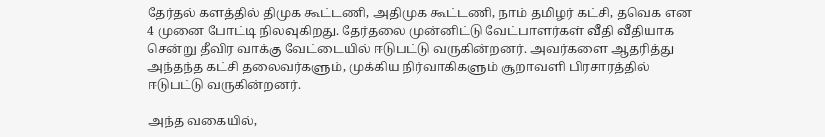தேர்தல் களத்தில் திமுக கூட்டணி, அதிமுக கூட்டணி, நாம் தமிழர் கட்சி, தவெக என 4 முனை போட்டி நிலவுகிறது. தேர்தலை முன்னிட்டு வேட்பாளர்கள் வீதி வீதியாக சென்று தீவிர வாக்கு வேட்டையில் ஈடுபட்டு வருகின்றனர். அவர்களை ஆதரித்து அந்தந்த கட்சி தலைவர்களும், முக்கிய நிர்வாகிகளும் சூறாவளி பிரசாரத்தில் ஈடுபட்டு வருகின்றனர்.

அந்த வகையில்,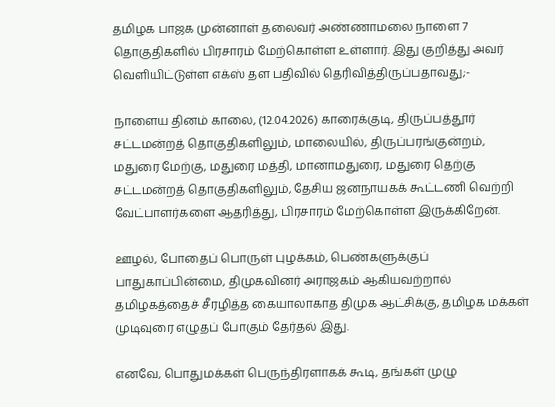தமிழக பாஜக முன்னாள் தலைவர் அண்ணாமலை நாளை 7 தொகுதிகளில் பிரசாரம் மேற்கொள்ள உள்ளார். இது குறித்து அவர் வெளியிட்டுள்ள எக்ஸ் தள பதிவில் தெரிவித்திருப்பதாவது;-

நாளைய தினம் காலை, (12.04.2026) காரைக்குடி, திருப்பத்தூர் சட்டமன்றத் தொகுதிகளிலும், மாலையில், திருப்பரங்குன்றம், மதுரை மேற்கு, மதுரை மத்தி, மானாமதுரை, மதுரை தெற்கு சட்டமன்றத் தொகுதிகளிலும், தேசிய ஜனநாயகக் கூட்டணி வெற்றி வேட்பாளர்களை ஆதரித்து, பிரசாரம் மேற்கொள்ள இருக்கிறேன்.

ஊழல், போதைப் பொருள் புழக்கம், பெண்களுக்குப் பாதுகாப்பின்மை, திமுகவினர் அராஜகம் ஆகியவற்றால் தமிழகத்தைச் சீரழித்த கையாலாகாத திமுக ஆட்சிக்கு, தமிழக மக்கள் முடிவுரை எழுதப் போகும் தேர்தல் இது.

எனவே, பொதுமக்கள் பெருந்திரளாகக் கூடி, தங்கள் முழு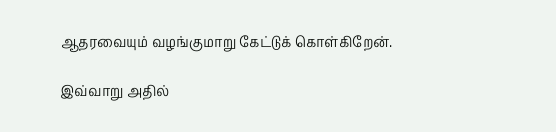ஆதரவையும் வழங்குமாறு கேட்டுக் கொள்கிறேன்.

இவ்வாறு அதில்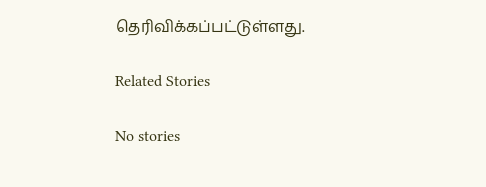தெரிவிக்கப்பட்டுள்ளது.

Related Stories

No stories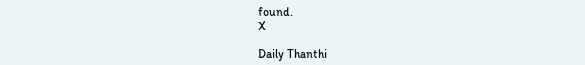found.
X

Daily Thanthi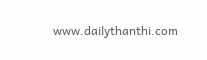www.dailythanthi.com